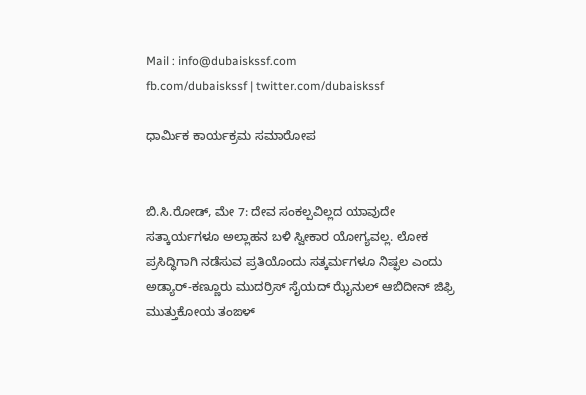Mail : info@dubaiskssf.com
fb.com/dubaiskssf | twitter.com/dubaiskssf

ಧಾರ್ಮಿಕ ಕಾರ್ಯಕ್ರಮ ಸಮಾರೋಪ


ಬಿ.ಸಿ.ರೋಡ್, ಮೇ 7: ದೇವ ಸಂಕಲ್ಪವಿಲ್ಲದ ಯಾವುದೇ ಸತ್ಕಾರ್ಯಗಳೂ ಅಲ್ಲಾಹನ ಬಳಿ ಸ್ವೀಕಾರ ಯೋಗ್ಯವಲ್ಲ. ಲೋಕ ಪ್ರಸಿದ್ಧಿಗಾಗಿ ನಡೆಸುವ ಪ್ರತಿಯೊಂದು ಸತ್ಕರ್ಮಗಳೂ ನಿಷ್ಫಲ ಎಂದು ಅಡ್ಯಾರ್-ಕಣ್ಣೂರು ಮುದರ್ರಿಸ್ ಸೈಯದ್ ಝೈನುಲ್ ಆಬಿದೀನ್ ಜಿಫ್ರಿ ಮುತ್ತುಕೋಯ ತಂಙಳ್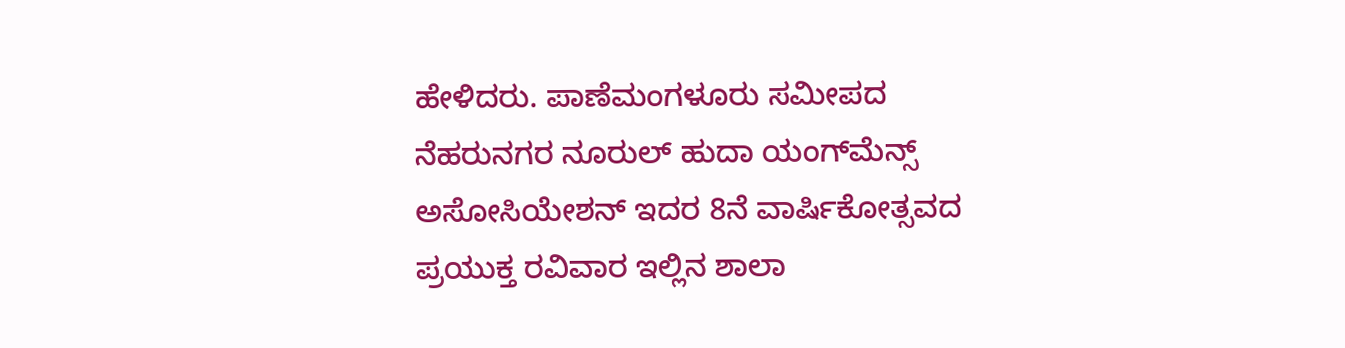ಹೇಳಿದರು. ಪಾಣೆಮಂಗಳೂರು ಸಮೀಪದ ನೆಹರುನಗರ ನೂರುಲ್ ಹುದಾ ಯಂಗ್‌ಮೆನ್ಸ್ ಅಸೋಸಿಯೇಶನ್ ಇದರ 8ನೆ ವಾರ್ಷಿಕೋತ್ಸವದ ಪ್ರಯುಕ್ತ ರವಿವಾರ ಇಲ್ಲಿನ ಶಾಲಾ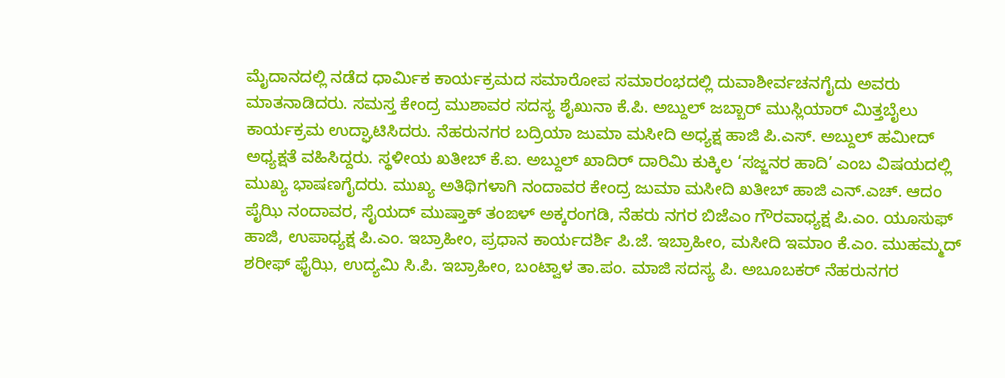ಮೈದಾನದಲ್ಲಿ ನಡೆದ ಧಾರ್ಮಿಕ ಕಾರ್ಯಕ್ರಮದ ಸಮಾರೋಪ ಸಮಾರಂಭದಲ್ಲಿ ದುವಾಶೀರ್ವಚನಗೈದು ಅವರು ಮಾತನಾಡಿದರು. ಸಮಸ್ತ ಕೇಂದ್ರ ಮುಶಾವರ ಸದಸ್ಯ ಶೈಖುನಾ ಕೆ.ಪಿ. ಅಬ್ದುಲ್ ಜಬ್ಬಾರ್ ಮುಸ್ಲಿಯಾರ್ ಮಿತ್ತಬೈಲು ಕಾರ್ಯಕ್ರಮ ಉದ್ಘಾಟಿಸಿದರು. ನೆಹರುನಗರ ಬದ್ರಿಯಾ ಜುಮಾ ಮಸೀದಿ ಅಧ್ಯಕ್ಷ ಹಾಜಿ ಪಿ.ಎಸ್. ಅಬ್ದುಲ್ ಹಮೀದ್ ಅಧ್ಯಕ್ಷತೆ ವಹಿಸಿದ್ದರು. ಸ್ಥಳೀಯ ಖತೀಬ್ ಕೆ.ಐ. ಅಬ್ದುಲ್ ಖಾದಿರ್ ದಾರಿಮಿ ಕುಕ್ಕಿಲ ‘ಸಜ್ಜನರ ಹಾದಿ’ ಎಂಬ ವಿಷಯದಲ್ಲಿ ಮುಖ್ಯ ಭಾಷಣಗೈದರು. ಮುಖ್ಯ ಅತಿಥಿಗಳಾಗಿ ನಂದಾವರ ಕೇಂದ್ರ ಜುಮಾ ಮಸೀದಿ ಖತೀಬ್ ಹಾಜಿ ಎನ್.ಎಚ್. ಆದಂ ಪೈಝಿ ನಂದಾವರ, ಸೈಯದ್ ಮುಷ್ತಾಕ್ ತಂಙಳ್ ಅಕ್ಕರಂಗಡಿ, ನೆಹರು ನಗರ ಬಿಜೆಎಂ ಗೌರವಾಧ್ಯಕ್ಷ ಪಿ.ಎಂ. ಯೂಸುಫ್ ಹಾಜಿ, ಉಪಾಧ್ಯಕ್ಷ ಪಿ.ಎಂ. ಇಬ್ರಾಹೀಂ, ಪ್ರಧಾನ ಕಾರ್ಯದರ್ಶಿ ಪಿ.ಜೆ. ಇಬ್ರಾಹೀಂ, ಮಸೀದಿ ಇಮಾಂ ಕೆ.ಎಂ. ಮುಹಮ್ಮದ್ ಶರೀಫ್ ಫೈಝಿ, ಉದ್ಯಮಿ ಸಿ.ಪಿ. ಇಬ್ರಾಹೀಂ, ಬಂಟ್ವಾಳ ತಾ.ಪಂ. ಮಾಜಿ ಸದಸ್ಯ ಪಿ. ಅಬೂಬಕರ್ ನೆಹರುನಗರ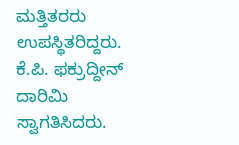ಮತ್ತಿತರರು ಉಪಸ್ಥಿತರಿದ್ದರು. ಕೆ.ಪಿ. ಫಕ್ರುದ್ದೀನ್ ದಾರಿಮಿ ಸ್ವಾಗತಿಸಿದರು.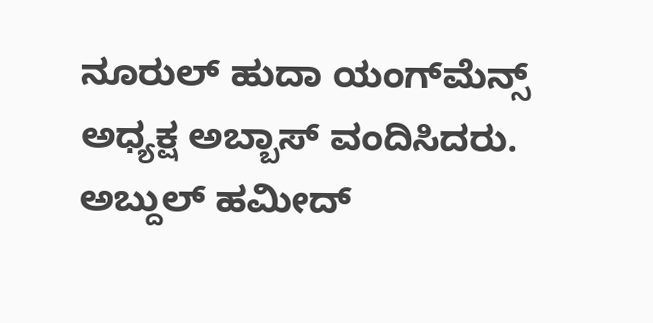ನೂರುಲ್ ಹುದಾ ಯಂಗ್‌ಮೆನ್ಸ್ ಅಧ್ಯಕ್ಷ ಅಬ್ಬಾಸ್ ವಂದಿಸಿದರು. ಅಬ್ದುಲ್ ಹಮೀದ್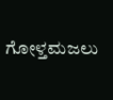ಗೋಳ್ತಮಜಲು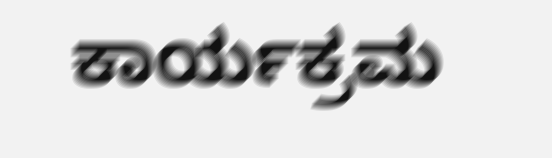ಕಾರ್ಯಕ್ರಮ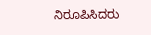ನಿರೂಪಿಸಿದರು